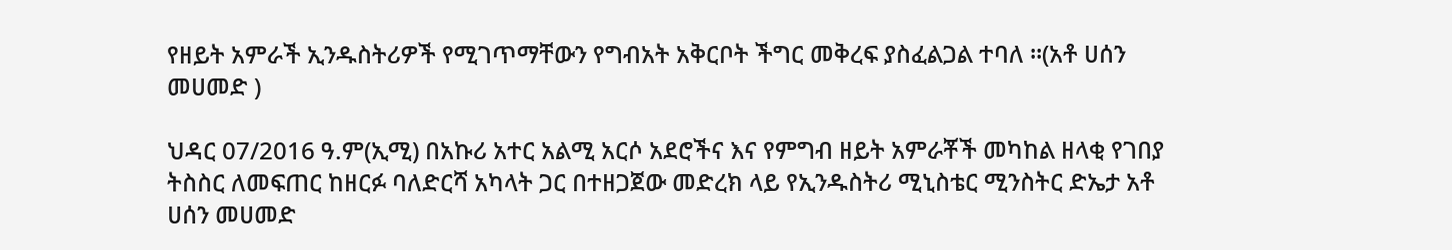የዘይት አምራች ኢንዱስትሪዎች የሚገጥማቸውን የግብአት አቅርቦት ችግር መቅረፍ ያስፈልጋል ተባለ ።(አቶ ሀሰን መሀመድ )

ህዳር 07/2016 ዓ.ም(ኢሚ) በአኩሪ አተር አልሚ አርሶ አደሮችና እና የምግብ ዘይት አምራቾች መካከል ዘላቂ የገበያ ትስስር ለመፍጠር ከዘርፉ ባለድርሻ አካላት ጋር በተዘጋጀው መድረክ ላይ የኢንዱስትሪ ሚኒስቴር ሚንስትር ድኤታ አቶ ሀሰን መሀመድ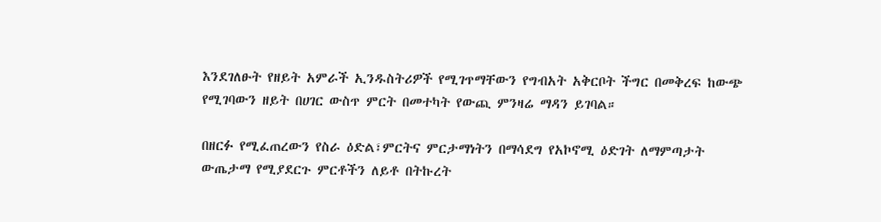እንደገለፁት የዘይት አምራች ኢንዱስትሪዎች የሚገጥማቸውን የግብአት አቅርቦት ችግር በመቅረፍ ከውጭ የሚገባውን ዘይት በሀገር ውስጥ ምርት በመተካት የውጪ ምንዛሬ ማዳን ይገባል።

በዘርፉ የሚፈጠረውን የስራ ዕድል፣ምርትና ምርታማነትን በማሳደግ የአኮኖሚ ዕድገት ለማምጣታት ውጤታማ የሚያደርጉ ምርቶችን ለይቶ በትኩረት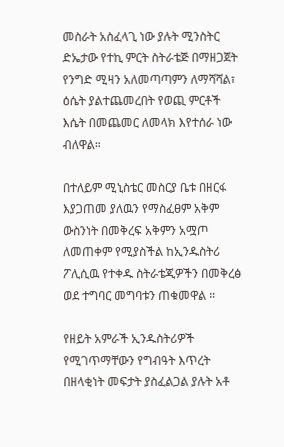መስራት አስፈላጊ ነው ያሉት ሚንስትር ድኤታው የተኪ ምርት ስትራቴጅ በማዘጋጀት የንግድ ሚዛን አለመጣጣምን ለማሻሻል፣ ዕሴት ያልተጨመረበት የወጪ ምርቶች እሴት በመጨመር ለመላክ እየተሰራ ነው ብለዋል።

በተለይም ሚኒስቴር መስርያ ቤቱ በዘርፋ እያጋጠመ ያለዉን የማስፈፀም አቅም ውስንነት በመቅረፍ አቅምን አሟጦ ለመጠቀም የሚያስችል ከኢንዱስትሪ ፖሊሲዉ የተቀዱ ስትራቴጂዎችን በመቅረፅ ወደ ተግባር መግባቱን ጠቁመዋል ።

የዘይት አምራች ኢንዱስትሪዎች የሚገጥማቸውን የግብዓት እጥረት በዘላቂነት መፍታት ያስፈልጋል ያሉት አቶ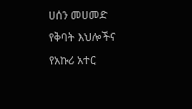ሀሰን መሀመድ የቅባት እህሎችና የአኩሪ አተር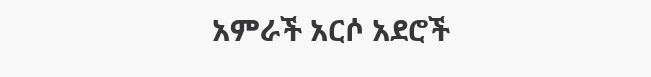አምራች አርሶ አደሮች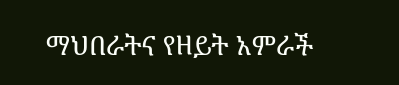ማህበራትና የዘይት አምራች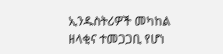ኢንዱስትሪዎች መካከል ዘላቂና ተመጋጋቢ የሆነ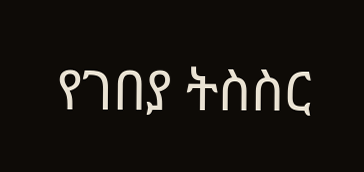የገበያ ትስስር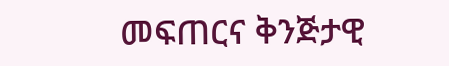መፍጠርና ቅንጅታዊ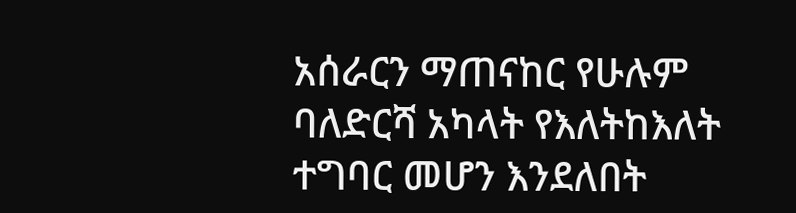አሰራርን ማጠናከር የሁሉም ባለድርሻ አካላት የእለትከእለት ተግባር መሆን እንደለበት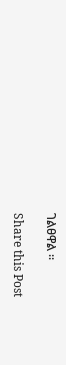ገልፀዋል ።

Share this Post